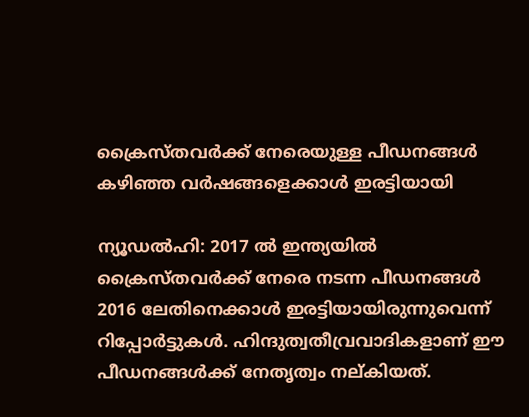ക്രൈസ്തവർക്ക് നേരെയുള്ള പീഡനങ്ങൾ കഴിഞ്ഞ വർഷങ്ങളെക്കാൾ ഇരട്ടിയായി

ന്യൂഡല്‍ഹി: 2017 ല്‍ ഇന്ത്യയില്‍ ക്രൈസ്തവര്‍ക്ക് നേരെ നടന്ന പീഡനങ്ങള്‍ 2016 ലേതിനെക്കാള്‍ ഇരട്ടിയായിരുന്നുവെന്ന് റിപ്പോര്‍ട്ടുകള്‍. ഹിന്ദുത്വതീവ്രവാദികളാണ് ഈ പീഡനങ്ങള്‍ക്ക് നേതൃത്വം നല്കിയത്.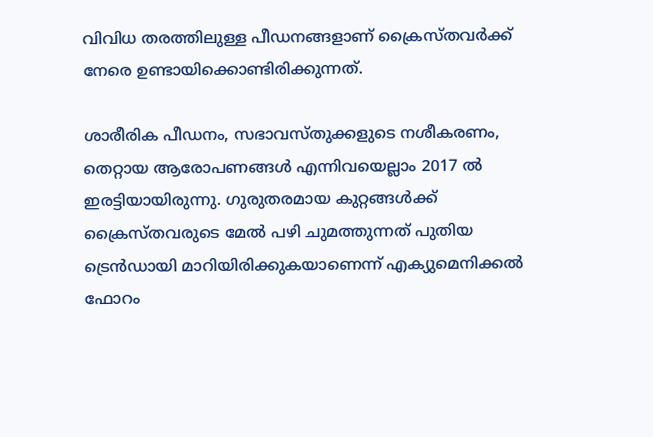വിവിധ തരത്തിലുള്ള പീഡനങ്ങളാണ് ക്രൈസ്തവര്‍ക്ക് നേരെ ഉണ്ടായിക്കൊണ്ടിരിക്കുന്നത്.

ശാരീരിക പീഡനം, സഭാവസ്തുക്കളുടെ നശീകരണം, തെറ്റായ ആരോപണങ്ങള്‍ എന്നിവയെല്ലാം 2017 ല്‍ ഇരട്ടിയായിരുന്നു. ഗുരുതരമായ കുറ്റങ്ങള്‍ക്ക് ക്രൈസ്തവരുടെ മേല്‍ പഴി ചുമത്തുന്നത് പുതിയ ട്രെന്‍ഡായി മാറിയിരിക്കുകയാണെന്ന് എക്യുമെനിക്കല്‍ ഫോറം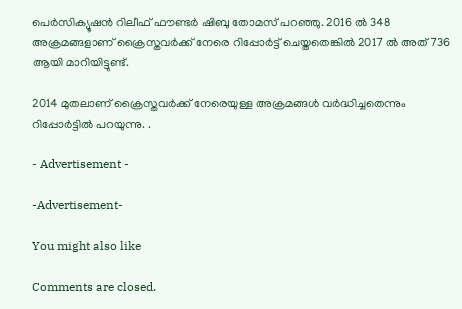പെര്‍സിക്യൂഷന്‍ റിലീഫ് ഫൗണ്ടര്‍ ഷിബു തോമസ് പറഞ്ഞു. 2016 ല്‍ 348 അക്രമങ്ങളാണ് ക്രൈസ്തവര്‍ക്ക് നേരെ റിപ്പോര്‍ട്ട് ചെയ്തതെങ്കില്‍ 2017 ല്‍ അത് 736 ആയി മാറിയിട്ടുണ്ട്.

2014 മുതലാണ് ക്രൈസ്തവര്‍ക്ക്‌ നേരെയുള്ള അക്രമങ്ങള്‍ വര്‍ദ്ധിച്ചതെന്നും റിപ്പോര്‍ട്ടില്‍ പറയുന്നു. .

- Advertisement -

-Advertisement-

You might also like

Comments are closed.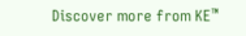Discover more from KE™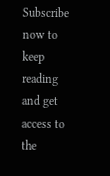Subscribe now to keep reading and get access to the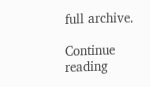full archive.

Continue reading